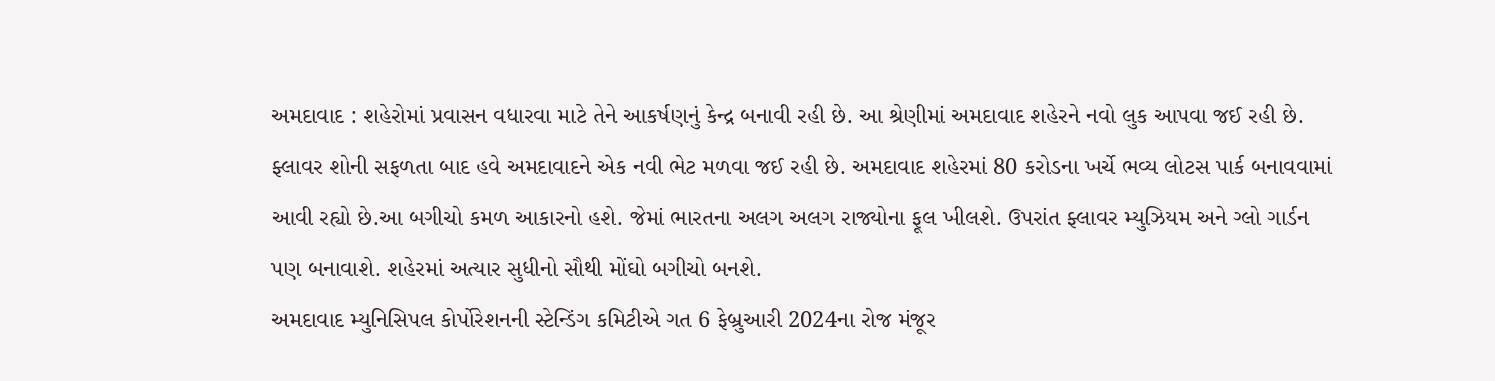અમદાવાદ : શહેરોમાં પ્રવાસન વધારવા માટે તેને આકર્ષણનું કેન્દ્ર બનાવી રહી છે. આ શ્રેણીમાં અમદાવાદ શહેરને નવો લુક આપવા જઈ રહી છે. ફ્લાવર શોની સફળતા બાદ હવે અમદાવાદને એક નવી ભેટ મળવા જઈ રહી છે. અમદાવાદ શહેરમાં 80 કરોડના ખર્ચે ભવ્ય લોટસ પાર્ક બનાવવામાં આવી રહ્યો છે.આ બગીચો કમળ આકારનો હશે. જેમાં ભારતના અલગ અલગ રાજ્યોના ફૂલ ખીલશે. ઉપરાંત ફ્લાવર મ્યુઝિયમ અને ગ્લો ગાર્ડન પણ બનાવાશે. શહેરમાં અત્યાર સુધીનો સૌથી મોંઘો બગીચો બનશે.
અમદાવાદ મ્યુનિસિપલ કોર્પોરેશનની સ્ટેન્ડિંગ કમિટીએ ગત 6 ફેબ્રુઆરી 2024ના રોજ મંજૂર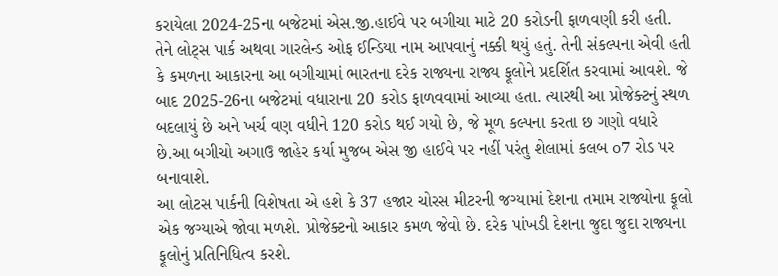કરાયેલા 2024-25ના બજેટમાં એસ.જી.હાઈવે પર બગીચા માટે 20 કરોડની ફાળવણી કરી હતી. તેને લોટ્સ પાર્ક અથવા ગારલેન્ડ ઓફ ઈન્ડિયા નામ આપવાનું નક્કી થયું હતું. તેની સંકલ્પના એવી હતી કે કમળના આકારના આ બગીચામાં ભારતના દરેક રાજ્યના રાજ્ય ફૂલોને પ્રદર્શિત કરવામાં આવશે. જે બાદ 2025-26ના બજેટમાં વધારાના 20 કરોડ ફાળવવામાં આવ્યા હતા. ત્યારથી આ પ્રોજેક્ટનું સ્થળ બદલાયું છે અને ખર્ચ વણ વધીને 120 કરોડ થઈ ગયો છે, જે મૂળ કલ્પના કરતા છ ગણો વધારે છે.આ બગીચો અગાઉ જાહેર કર્યા મુજબ એસ જી હાઈવે પર નહીં પરંતુ શેલામાં કલબ o7 રોડ પર બનાવાશે.
આ લોટસ પાર્કની વિશેષતા એ હશે કે 37 હજાર ચોરસ મીટરની જગ્યામાં દેશના તમામ રાજ્યોના ફૂલો એક જગ્યાએ જોવા મળશે. પ્રોજેક્ટનો આકાર કમળ જેવો છે. દરેક પાંખડી દેશના જુદા જુદા રાજ્યના ફૂલોનું પ્રતિનિધિત્વ કરશે.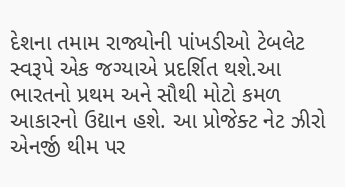દેશના તમામ રાજ્યોની પાંખડીઓ ટેબલેટ સ્વરૂપે એક જગ્યાએ પ્રદર્શિત થશે.આ ભારતનો પ્રથમ અને સૌથી મોટો કમળ આકારનો ઉદ્યાન હશે. આ પ્રોજેક્ટ નેટ ઝીરો એનર્જી થીમ પર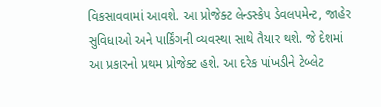વિકસાવવામાં આવશે. આ પ્રોજેક્ટ લેન્ડસ્કેપ ડેવલપમેન્ટ, જાહેર સુવિધાઓ અને પાર્કિંગની વ્યવસ્થા સાથે તૈયાર થશે. જે દેશમાં આ પ્રકારનો પ્રથમ પ્રોજેક્ટ હશે. આ દરેક પાંખડીને ટેબ્લેટ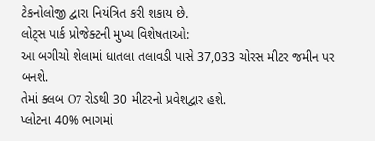ટેકનોલોજી દ્વારા નિયંત્રિત કરી શકાય છે.
લોટ્સ પાર્ક પ્રોજેક્ટની મુખ્ય વિશેષતાઓ:
આ બગીચો શેલામાં ધાતલા તલાવડી પાસે 37,033 ચોરસ મીટર જમીન પર બનશે.
તેમાં ક્લબ O7 રોડથી 30 મીટરનો પ્રવેશદ્વાર હશે.
પ્લોટના 40% ભાગમાં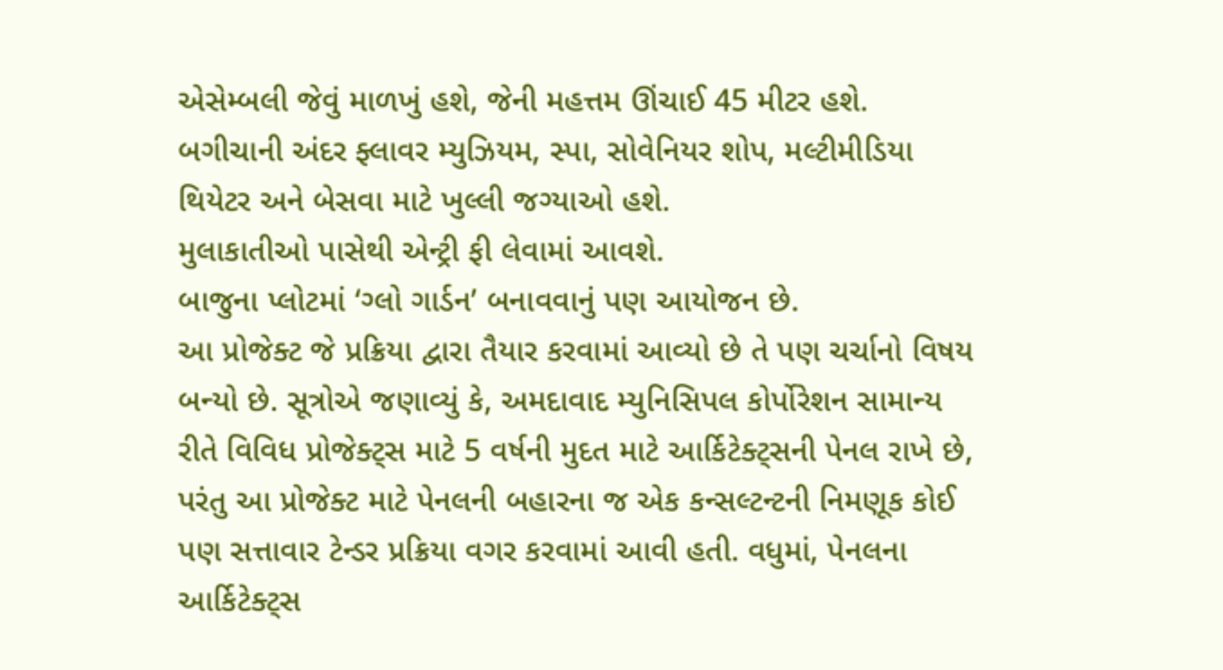એસેમ્બલી જેવું માળખું હશે, જેની મહત્તમ ઊંચાઈ 45 મીટર હશે.
બગીચાની અંદર ફ્લાવર મ્યુઝિયમ, સ્પા, સોવેનિયર શોપ, મલ્ટીમીડિયા થિયેટર અને બેસવા માટે ખુલ્લી જગ્યાઓ હશે.
મુલાકાતીઓ પાસેથી એન્ટ્રી ફી લેવામાં આવશે.
બાજુના પ્લોટમાં ‘ગ્લો ગાર્ડન’ બનાવવાનું પણ આયોજન છે.
આ પ્રોજેક્ટ જે પ્રક્રિયા દ્વારા તૈયાર કરવામાં આવ્યો છે તે પણ ચર્ચાનો વિષય બન્યો છે. સૂત્રોએ જણાવ્યું કે, અમદાવાદ મ્યુનિસિપલ કોર્પોરેશન સામાન્ય રીતે વિવિધ પ્રોજેક્ટ્સ માટે 5 વર્ષની મુદત માટે આર્કિટેક્ટ્સની પેનલ રાખે છે, પરંતુ આ પ્રોજેક્ટ માટે પેનલની બહારના જ એક કન્સલ્ટન્ટની નિમણૂક કોઈ પણ સત્તાવાર ટેન્ડર પ્રક્રિયા વગર કરવામાં આવી હતી. વધુમાં, પેનલના આર્કિટેક્ટ્સ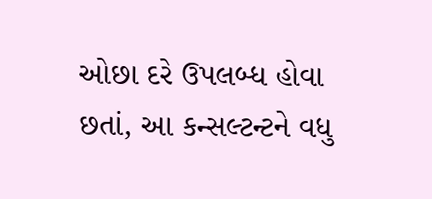ઓછા દરે ઉપલબ્ધ હોવા છતાં, આ કન્સલ્ટન્ટને વધુ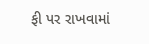ફી પર રાખવામાં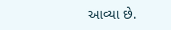આવ્યા છે.